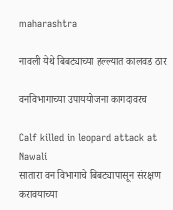maharashtra

नावली येथे बिबट्याच्या हल्ल्यात कालवड ठार

वनविभागाच्या उपाययोजना कागदावरच

Calf killed in leopard attack at Nawali
सातारा वन विभागाचे बिबट्यापासून संरक्षण करावयाच्या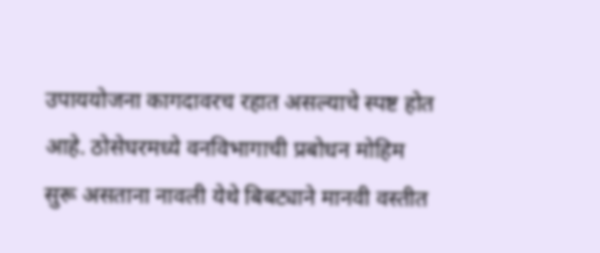उपाययोजना कागदावरच रहात असल्याचे स्पष्ट होत आहे. ठोसेघरमध्ये वनविभागाची प्रबोधन मोहिम सुरू असताना नावली येथे बिबट्याने मानवी वस्तीत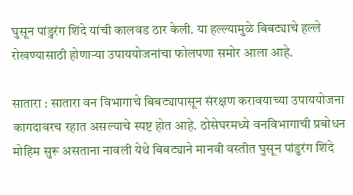घुसून पांडुरंग शिंदे यांची कालवड ठार केली. या हल्ल्यामुळे बिबट्याचे हल्ले रोखण्यासाठी होणाऱ्या उपाययोजनांचा फोलपणा समोर आला आहे.

सातारा : सातारा वन विभागाचे बिबट्यापासून संरक्षण करावयाच्या उपाययोजना कागदावरच रहात असल्याचे स्पष्ट होत आहे. ठोसेघरमध्ये वनविभागाची प्रबोधन मोहिम सुरू असताना नावली येथे बिबट्याने मानवी वस्तीत घुसून पांडुरंग शिंदे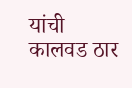यांची कालवड ठार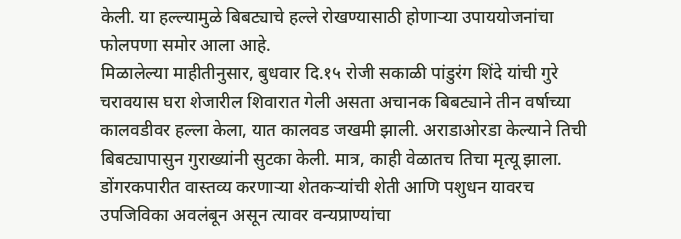केली. या हल्ल्यामुळे बिबट्याचे हल्ले रोखण्यासाठी होणाऱ्या उपाययोजनांचा फोलपणा समोर आला आहे.
मिळालेल्या माहीतीनुसार, बुधवार दि.१५ रोजी सकाळी पांडुरंग शिंदे यांची गुरे चरावयास घरा शेजारील शिवारात गेली असता अचानक बिबट्याने तीन वर्षाच्या कालवडीवर हल्ला केला, यात कालवड जखमी झाली. अराडाओरडा केल्याने तिची बिबट्यापासुन गुराख्यांनी सुटका केली. मात्र, काही वेळातच तिचा मृत्यू झाला.
डोंगरकपारीत वास्तव्य करणाऱ्या शेतकऱ्यांची शेती आणि पशुधन यावरच उपजिविका अवलंबून असून त्यावर वन्यप्राण्यांचा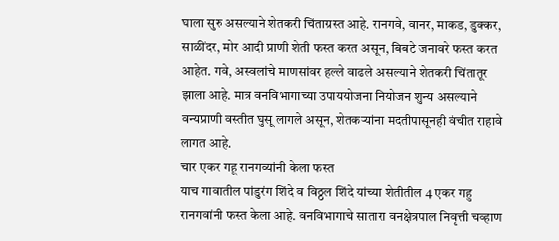घाला सुरु असल्याने शेतकरी चिंताग्रस्त आहे. रानगवे, वानर, माकड, डुक्कर, साळींदर, मोर आदी प्राणी शेती फस्त करत असून, बिबटे जनावरे फस्त करत आहेत. गवे, अस्वलांचे माणसांवर हल्ले वाढले असल्याने शेतकरी चिंतातूर झाला आहे. मात्र वनविभागाच्या उपाययोजना नियोजन शुन्य असल्याने वन्यप्राणी वस्तीत घुसू लागले असून, शेतकऱ्यांना मदतीपासूनही वंचीत राहावे लागत आहे.
चार एकर गहू रानगव्यांनी केला फस्त
याच गावातील पांडुरंग शिंदे व विठ्ठल शिंदे यांच्या शेतीतील 4 एकर गहु रानगवांनी फस्त केला आहे. वनविभागाचे सातारा वनक्षेत्रपाल निवृत्ती चव्हाण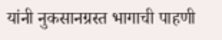यांनी नुकसानग्रस्त भागाची पाहणी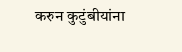करुन कुटुंबीयांना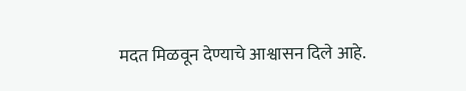मदत मिळवून देण्याचे आश्वासन दिले आहे.